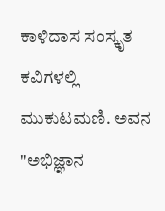ಕಾಳಿದಾಸ ಸಂಸ್ಕೃತ ಕವಿಗಳಲ್ಲಿ ಮುಕುಟಮಣಿ. ಅವನ "ಅಭಿಜ್ಞಾನ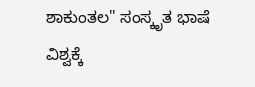ಶಾಕುಂತಲ" ಸಂಸ್ಕೃತ ಭಾಷೆ ವಿಶ್ವಕ್ಕೆ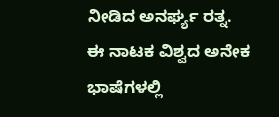ನೀಡಿದ ಅನರ್ಘ್ಯ ರತ್ನ. ಈ ನಾಟಕ ವಿಶ್ವದ ಅನೇಕ ಭಾಷೆಗಳಲ್ಲಿ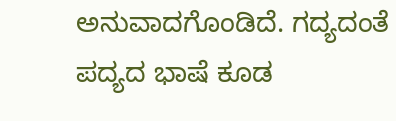ಅನುವಾದಗೊಂಡಿದೆ. ಗದ್ಯದಂತೆ ಪದ್ಯದ ಭಾಷೆ ಕೂಡ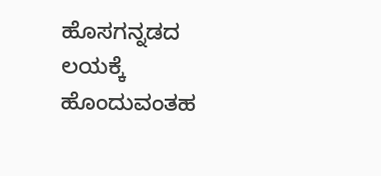ಹೊಸಗನ್ನಡದ ಲಯಕ್ಕೆ ಹೊಂದುವಂತಹ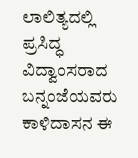ಲಾಲಿತ್ಯದಲ್ಲಿ ಪ್ರಸಿದ್ಧ ವಿದ್ವಾಂಸರಾದ ಬನ್ನಂಜೆಯವರು ಕಾಳಿದಾಸನ ಈ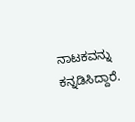ನಾಟಕವನ್ನು ಕನ್ನಡಿಸಿದ್ದಾರೆ.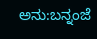ಅನು:ಬನ್ನಂಜೆ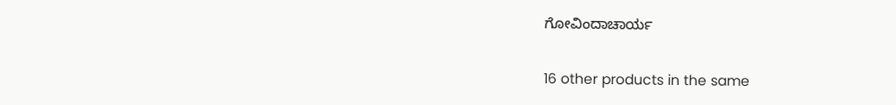ಗೋವಿಂದಾಚಾರ್ಯ

16 other products in the same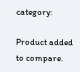category:

Product added to compare.